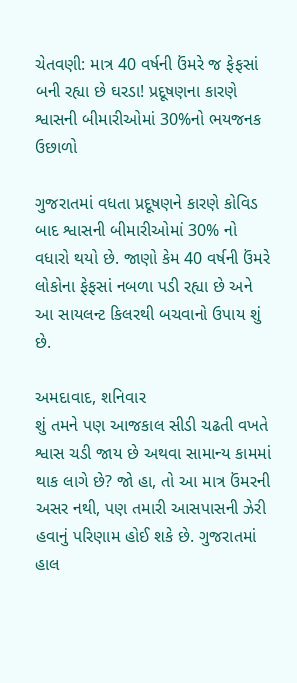ચેતવણી: માત્ર 40 વર્ષની ઉંમરે જ ફેફસાં બની રહ્યા છે ઘરડા! પ્રદૂષણના કારણે શ્વાસની બીમારીઓમાં 30%નો ભયજનક ઉછાળો

ગુજરાતમાં વધતા પ્રદૂષણને કારણે કોવિડ બાદ શ્વાસની બીમારીઓમાં 30% નો વધારો થયો છે. જાણો કેમ 40 વર્ષની ઉંમરે લોકોના ફેફસાં નબળા પડી રહ્યા છે અને આ સાયલન્ટ કિલરથી બચવાનો ઉપાય શું છે.

અમદાવાદ, શનિવાર
શું તમને પણ આજકાલ સીડી ચઢતી વખતે શ્વાસ ચડી જાય છે અથવા સામાન્ય કામમાં થાક લાગે છે? જો હા, તો આ માત્ર ઉંમરની અસર નથી, પણ તમારી આસપાસની ઝેરી હવાનું પરિણામ હોઈ શકે છે. ગુજરાતમાં હાલ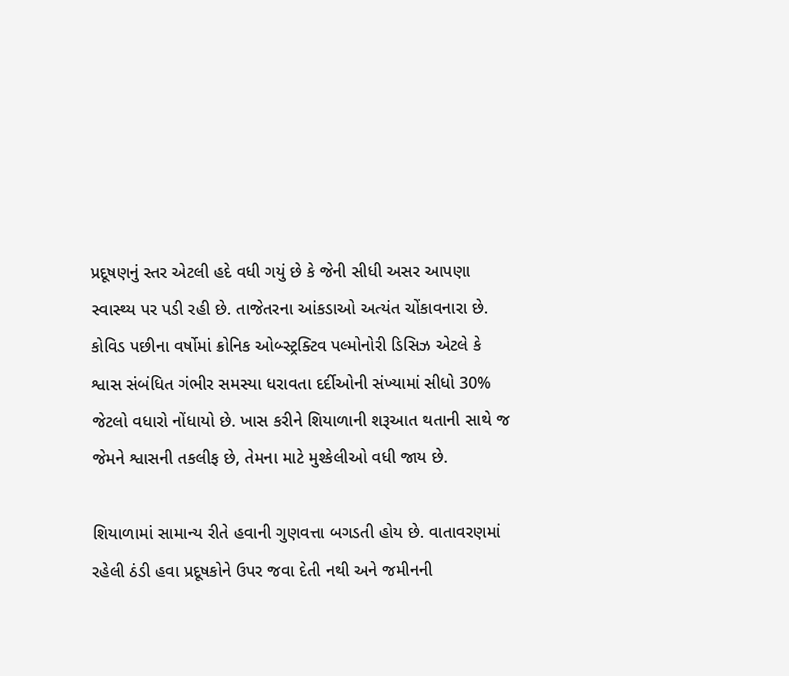પ્રદૂષણનું સ્તર એટલી હદે વધી ગયું છે કે જેની સીધી અસર આપણા સ્વાસ્થ્ય પર પડી રહી છે. તાજેતરના આંકડાઓ અત્યંત ચોંકાવનારા છે. કોવિડ પછીના વર્ષોમાં ક્રોનિક ઓબ્સ્ટ્રક્ટિવ પલ્મોનોરી ડિસિઝ એટલે કે શ્વાસ સંબંધિત ગંભીર સમસ્યા ધરાવતા દર્દીઓની સંખ્યામાં સીધો 30% જેટલો વધારો નોંધાયો છે. ખાસ કરીને શિયાળાની શરૂઆત થતાની સાથે જ જેમને શ્વાસની તકલીફ છે, તેમના માટે મુશ્કેલીઓ વધી જાય છે.

શિયાળામાં સામાન્ય રીતે હવાની ગુણવત્તા બગડતી હોય છે. વાતાવરણમાં રહેલી ઠંડી હવા પ્રદૂષકોને ઉપર જવા દેતી નથી અને જમીનની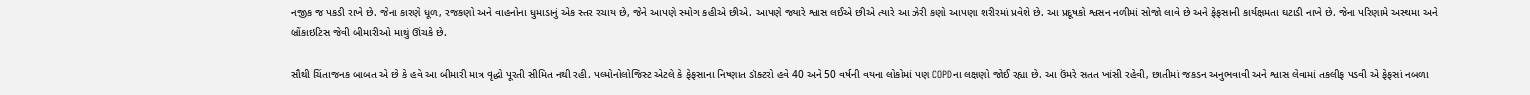નજીક જ પકડી રાખે છે. જેના કારણે ધૂળ, રજકણો અને વાહનોના ધુમાડાનું એક સ્તર રચાય છે, જેને આપણે સ્મોગ કહીએ છીએ. આપણે જ્યારે શ્વાસ લઈએ છીએ ત્યારે આ ઝેરી કણો આપણા શરીરમાં પ્રવેશે છે. આ પ્રદૂષકો શ્વસન નળીમાં સોજો લાવે છે અને ફેફસાની કાર્યક્ષમતા ઘટાડી નાખે છે. જેના પરિણામે અસ્થમા અને બ્રોંકાઇટિસ જેવી બીમારીઓ માથું ઊંચકે છે.

સૌથી ચિંતાજનક બાબત એ છે કે હવે આ બીમારી માત્ર વૃદ્ધો પૂરતી સીમિત નથી રહી. પલ્મોનોલોજિસ્ટ એટલે કે ફેફસાના નિષ્ણાત ડૉક્ટરો હવે 40 અને 50 વર્ષની વયના લોકોમાં પણ COPDના લક્ષણો જોઈ રહ્યા છે. આ ઉંમરે સતત ખાંસી રહેવી, છાતીમાં જકડન અનુભવાવી અને શ્વાસ લેવામાં તકલીફ પડવી એ ફેફસાં નબળા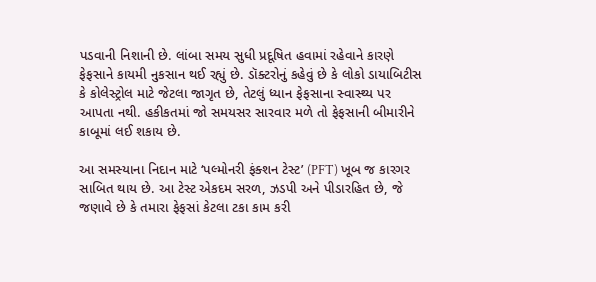પડવાની નિશાની છે. લાંબા સમય સુધી પ્રદૂષિત હવામાં રહેવાને કારણે ફેફસાને કાયમી નુકસાન થઈ રહ્યું છે. ડૉક્ટરોનું કહેવું છે કે લોકો ડાયાબિટીસ કે કોલેસ્ટ્રોલ માટે જેટલા જાગૃત છે, તેટલું ધ્યાન ફેફસાના સ્વાસ્થ્ય પર આપતા નથી. હકીકતમાં જો સમયસર સારવાર મળે તો ફેફસાની બીમારીને કાબૂમાં લઈ શકાય છે.

આ સમસ્યાના નિદાન માટે ‘પલ્મોનરી ફંક્શન ટેસ્ટ’ (PFT) ખૂબ જ કારગર સાબિત થાય છે. આ ટેસ્ટ એકદમ સરળ, ઝડપી અને પીડારહિત છે, જે જણાવે છે કે તમારા ફેફસાં કેટલા ટકા કામ કરી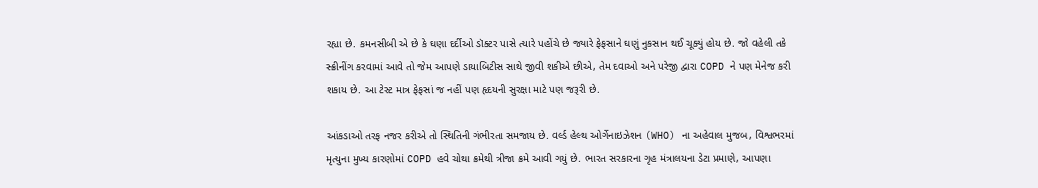રહ્યા છે. કમનસીબી એ છે કે ઘણા દર્દીઓ ડૉક્ટર પાસે ત્યારે પહોંચે છે જ્યારે ફેફસાને ઘણું નુકસાન થઈ ચૂક્યું હોય છે. જો વહેલી તકે સ્ક્રીનીંગ કરવામાં આવે તો જેમ આપણે ડાયાબિટીસ સાથે જીવી શકીએ છીએ, તેમ દવાઓ અને પરેજી દ્વારા COPD ને પણ મેનેજ કરી શકાય છે. આ ટેસ્ટ માત્ર ફેફસાં જ નહીં પણ હૃદયની સુરક્ષા માટે પણ જરૂરી છે.

આંકડાઓ તરફ નજર કરીએ તો સ્થિતિની ગંભીરતા સમજાય છે. વર્લ્ડ હેલ્થ ઓર્ગેનાઇઝેશન (WHO) ના અહેવાલ મુજબ, વિશ્વભરમાં મૃત્યુના મુખ્ય કારણોમાં COPD હવે ચોથા ક્રમેથી ત્રીજા ક્રમે આવી ગયું છે. ભારત સરકારના ગૃહ મંત્રાલયના ડેટા પ્રમાણે, આપણા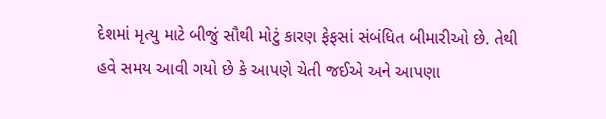દેશમાં મૃત્યુ માટે બીજું સૌથી મોટું કારણ ફેફસાં સંબંધિત બીમારીઓ છે. તેથી હવે સમય આવી ગયો છે કે આપણે ચેતી જઈએ અને આપણા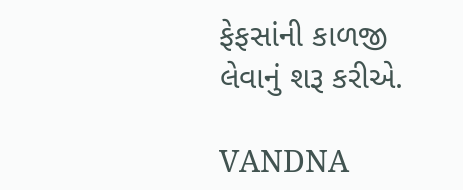ફેફસાંની કાળજી લેવાનું શરૂ કરીએ.

VANDNA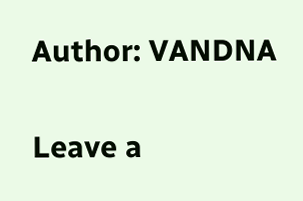Author: VANDNA

Leave a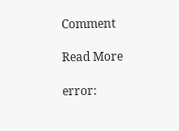Comment

Read More

error: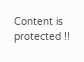Content is protected !!